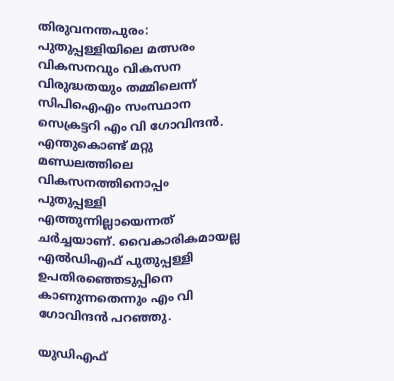തിരുവനന്തപുരം: പുതുപ്പള്ളിയിലെ മത്സരം വികസനവും വികസന വിരുദ്ധതയും തമ്മിലെന്ന് സിപിഐഎം സംസ്ഥാന സെക്രട്ടറി എം വി ഗോവിന്ദന്‍. എന്തുകൊണ്ട് മറ്റു മണ്ഡലത്തിലെ വികസനത്തിനൊപ്പം പുതുപ്പള്ളി എത്തുന്നില്ലായെന്നത് ചര്‍ച്ചയാണ്. വൈകാരികമായല്ല എല്‍ഡിഎഫ് പുതുപ്പള്ളി ഉപതിരഞ്ഞെടുപ്പിനെ കാണുന്നതെന്നും എം വി ഗോവിന്ദന്‍ പറഞ്ഞു.

യുഡിഎഫ്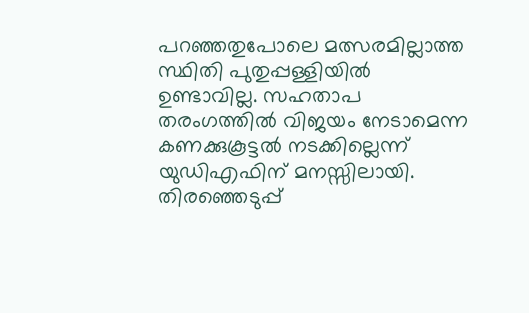പറഞ്ഞതുപോലെ മത്സരമില്ലാത്ത സ്ഥിതി പുതുപ്പള്ളിയില്‍ ഉണ്ടാവില്ല. സഹതാപ തരംഗത്തില്‍ വിജയം നേടാമെന്ന കണക്കുകൂട്ടല്‍ നടക്കില്ലെന്ന് യുഡിഎഫിന് മനസ്സിലായി. തിരഞ്ഞെടുപ്പ്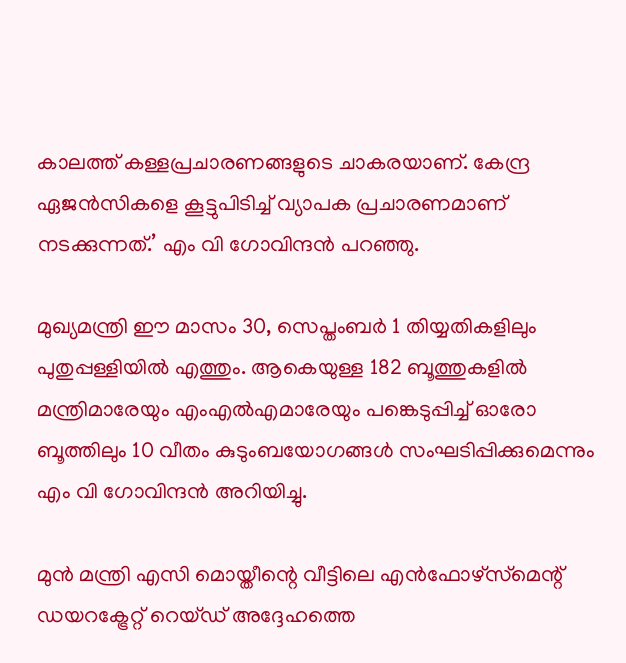കാലത്ത് കള്ളപ്രചാരണങ്ങളുടെ ചാകരയാണ്. കേന്ദ്ര ഏജന്‍സികളെ കൂട്ടുപിടിച്ച് വ്യാപക പ്രചാരണമാണ് നടക്കുന്നത്.’ എം വി ഗോവിന്ദന്‍ പറഞ്ഞു.

മുഖ്യമന്ത്രി ഈ മാസം 30, സെപ്തംബര്‍ 1 തിയ്യതികളിലും പുതുപ്പള്ളിയില്‍ എത്തും. ആകെയുള്ള 182 ബൂത്തുകളില്‍ മന്ത്രിമാരേയും എംഎല്‍എമാരേയും പങ്കെടുപ്പിച്ച് ഓരോ ബൂത്തിലും 10 വീതം കുടുംബയോഗങ്ങള്‍ സംഘടിപ്പിക്കുമെന്നും എം വി ഗോവിന്ദന്‍ അറിയിച്ചു.

മുന്‍ മന്ത്രി എസി മൊയ്തീന്റെ വീട്ടിലെ എന്‍ഫോഴ്‌സ്‌മെന്റ് ഡയറക്ട്രേറ്റ് റെയ്ഡ് അദ്ദേഹത്തെ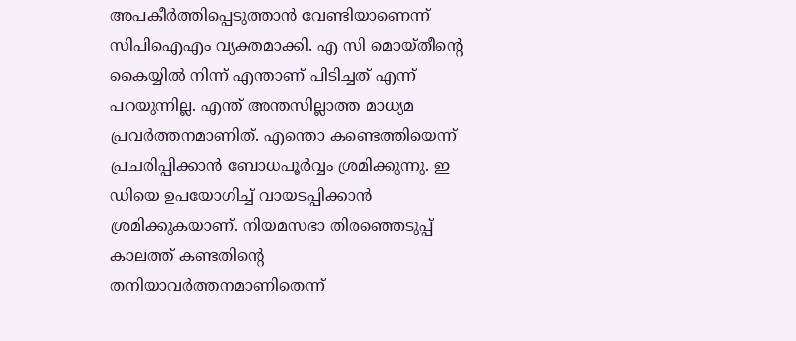അപകീര്‍ത്തിപ്പെടുത്താന്‍ വേണ്ടിയാണെന്ന് സിപിഐഎം വ്യക്തമാക്കി. എ സി മൊയ്തീന്റെ കൈയ്യില്‍ നിന്ന് എന്താണ് പിടിച്ചത് എന്ന് പറയുന്നില്ല. എന്ത് അന്തസില്ലാത്ത മാധ്യമ പ്രവര്‍ത്തനമാണിത്. എന്തൊ കണ്ടെത്തിയെന്ന് പ്രചരിപ്പിക്കാന്‍ ബോധപൂര്‍വ്വം ശ്രമിക്കുന്നു. ഇ ഡിയെ ഉപയോഗിച്ച് വായടപ്പിക്കാന്‍ ശ്രമിക്കുകയാണ്. നിയമസഭാ തിരഞ്ഞെടുപ്പ് കാലത്ത് കണ്ടതിന്റെ തനിയാവര്‍ത്തനമാണിതെന്ന്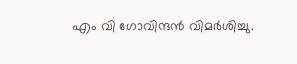എം വി ഗോവിന്ദന്‍ വിമര്‍ശിച്ചു.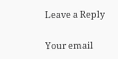Leave a Reply

Your email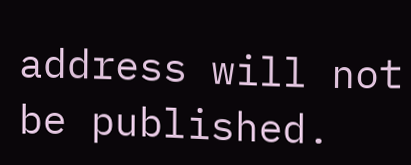address will not be published.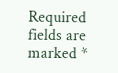Required fields are marked *